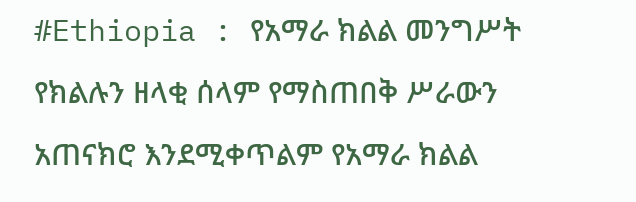#Ethiopia : የአማራ ክልል መንግሥት የክልሉን ዘላቂ ሰላም የማስጠበቅ ሥራውን አጠናክሮ እንደሚቀጥልም የአማራ ክልል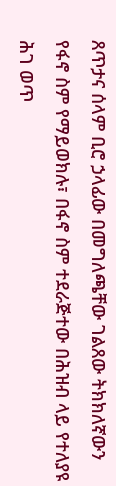ጸጥታና ሰላም ቢሮ ኃላፊው በመግለጫቸው ገልጸው ትክክለኛውን የፋኖ ስም የማይወክሉ፣ በፋኖ ስም ተደራጅተው በሕዝብ ላይ የተለያዩ ሕገ ወጥ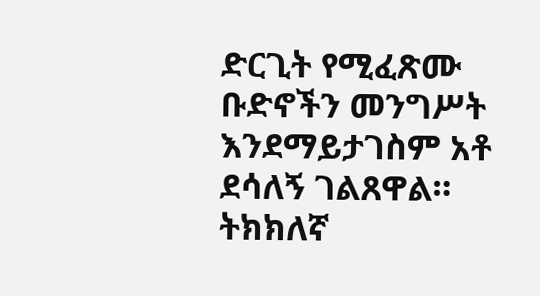ድርጊት የሚፈጽሙ ቡድኖችን መንግሥት እንደማይታገስም አቶ ደሳለኝ ገልጸዋል። ትክክለኛ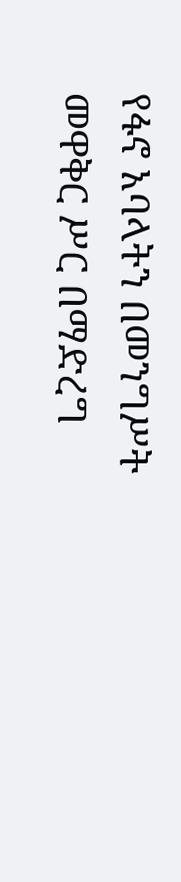የፋኖ አባላትን በመንግሥት መዋቅር ሥር በማድረግ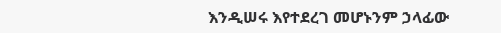እንዲሠሩ እየተደረገ መሆኑንም ኃላፊው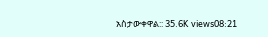አስታውቀዋል:: 35.6K views08:21